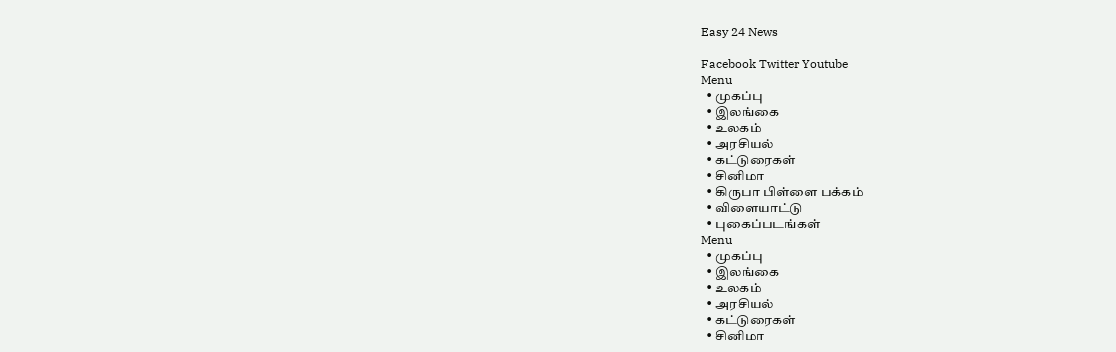Easy 24 News

Facebook Twitter Youtube
Menu
  • முகப்பு
  • இலங்கை
  • உலகம்
  • அரசியல்
  • கட்டுரைகள்
  • சினிமா
  • கிருபா பிள்ளை பக்கம்
  • விளையாட்டு
  • புகைப்படங்கள்
Menu
  • முகப்பு
  • இலங்கை
  • உலகம்
  • அரசியல்
  • கட்டுரைகள்
  • சினிமா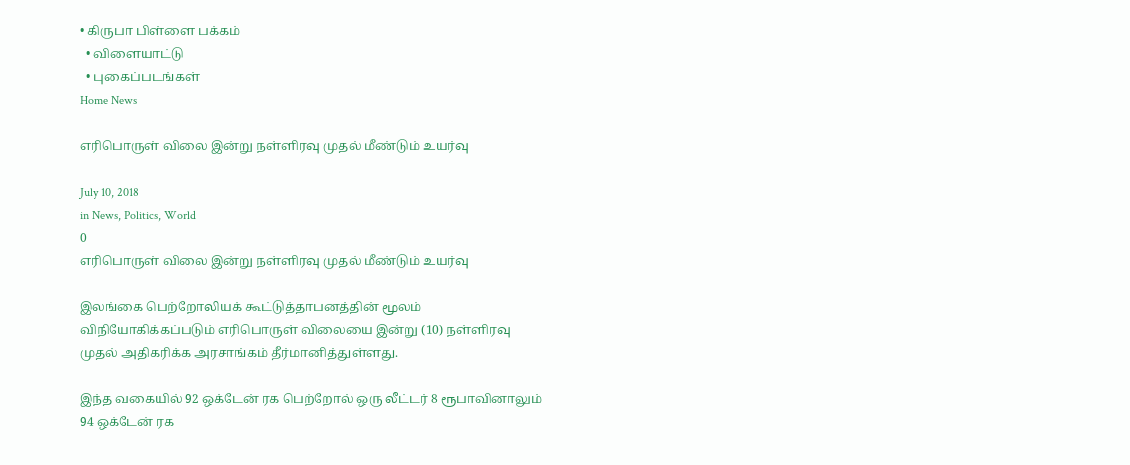• கிருபா பிள்ளை பக்கம்
  • விளையாட்டு
  • புகைப்படங்கள்
Home News

எரிபொருள் விலை இன்று நள்ளிரவு முதல் மீண்டும் உயர்வு

July 10, 2018
in News, Politics, World
0
எரிபொருள் விலை இன்று நள்ளிரவு முதல் மீண்டும் உயர்வு

இலங்கை பெற்றோலியக் கூட்டுத்தாபனத்தின் மூலம் விநியோகிக்கப்படும் எரிபொருள் விலையை இன்று (10) நள்ளிரவு முதல் அதிகரிக்க அரசாங்கம் தீர்மானித்துள்ளது.

இந்த வகையில் 92 ஒக்டேன் ரக பெற்றோல் ஒரு லீட்டர் 8 ரூபாவினாலும் 94 ஒக்டேன் ரக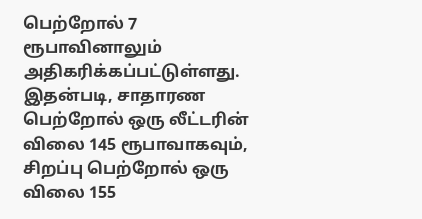பெற்றோல் 7 ரூபாவினாலும் அதிகரிக்கப்பட்டுள்ளது. இதன்படி, சாதாரண பெற்றோல் ஒரு லீட்டரின் விலை 145 ரூபாவாகவும், சிறப்பு பெற்றோல் ஒரு விலை 155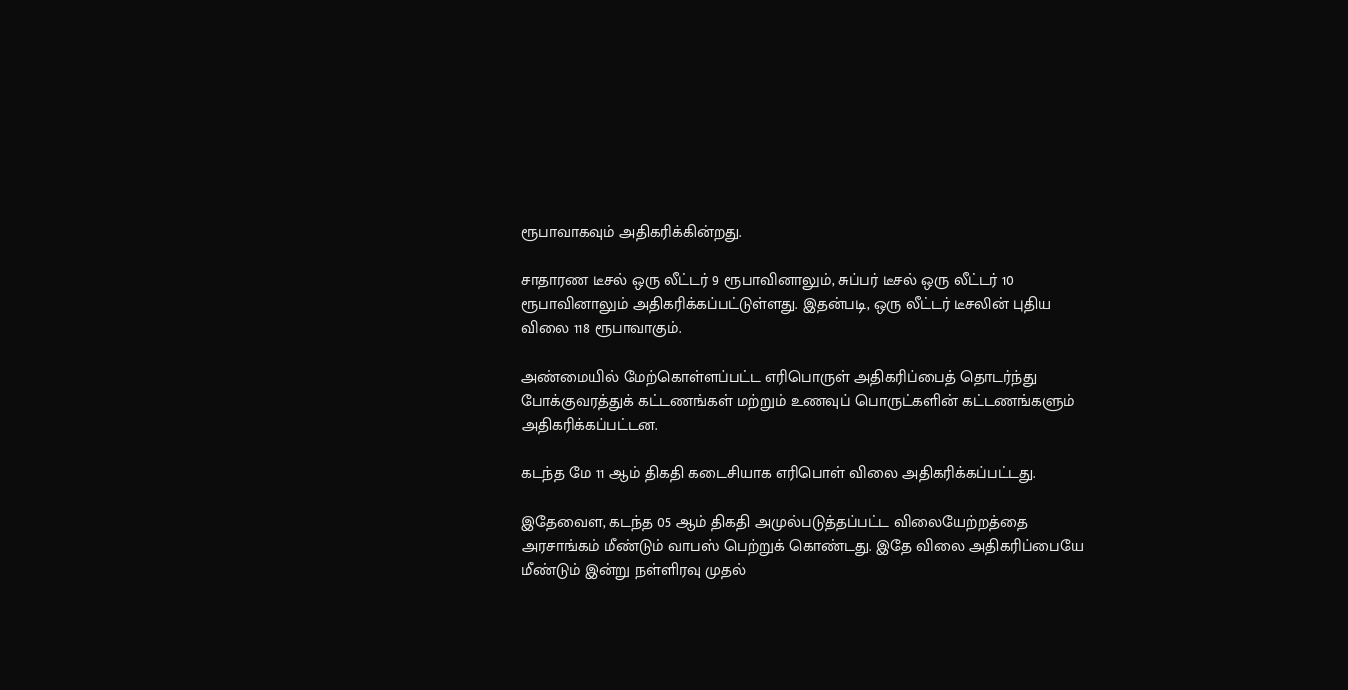ரூபாவாகவும் அதிகரிக்கின்றது.

சாதாரண டீசல் ஒரு லீட்டர் 9 ரூபாவினாலும், சுப்பர் டீசல் ஒரு லீட்டர் 10 ரூபாவினாலும் அதிகரிக்கப்பட்டுள்ளது. இதன்படி, ஒரு லீட்டர் டீசலின் புதிய விலை 118 ரூபாவாகும்.

அண்மையில் மேற்கொள்ளப்பட்ட எரிபொருள் அதிகரிப்பைத் தொடர்ந்து போக்குவரத்துக் கட்டணங்கள் மற்றும் உணவுப் பொருட்களின் கட்டணங்களும் அதிகரிக்கப்பட்டன.

கடந்த மே 11 ஆம் திகதி கடைசியாக எரிபொள் விலை அதிகரிக்கப்பட்டது.

இதேவைள, கடந்த 05 ஆம் திகதி அமுல்படுத்தப்பட்ட விலையேற்றத்தை அரசாங்கம் மீண்டும் வாபஸ் பெற்றுக் கொண்டது. இதே விலை அதிகரிப்பையே மீண்டும் இன்று நள்ளிரவு முதல்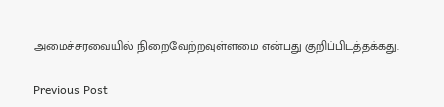அமைச்சரவையில் நிறைவேற்றவுள்ளமை என்பது குறிப்பிடத்தக்கது.

Previous Post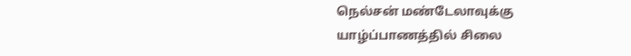நெல்சன் மண்டேலாவுக்கு யாழ்ப்பாணத்தில் சிலை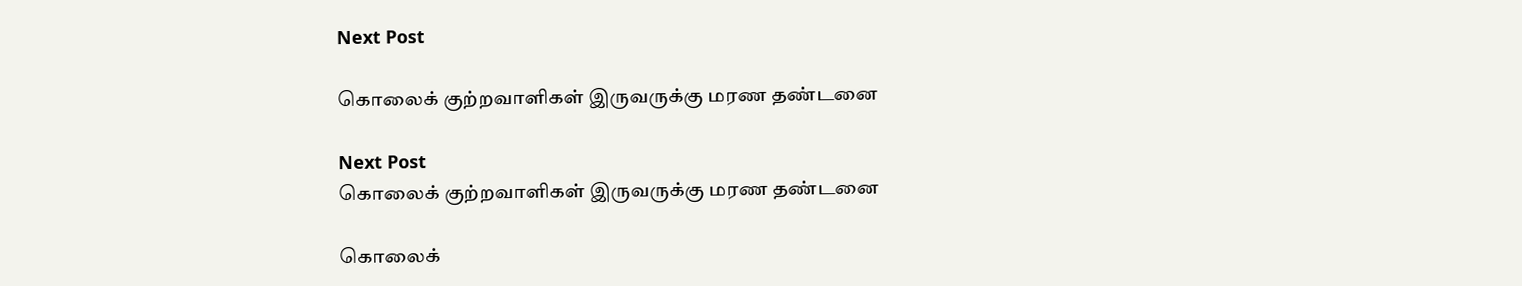Next Post

கொலைக் குற்றவாளிகள் இருவருக்கு மரண தண்டனை

Next Post
கொலைக் குற்றவாளிகள் இருவருக்கு மரண தண்டனை

கொலைக்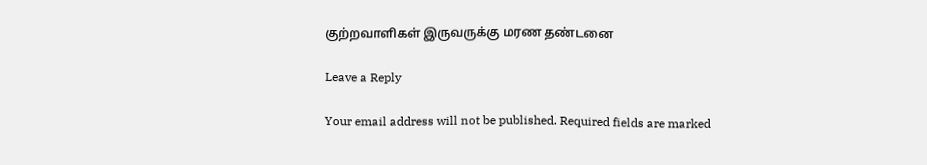குற்றவாளிகள் இருவருக்கு மரண தண்டனை

Leave a Reply

Your email address will not be published. Required fields are marked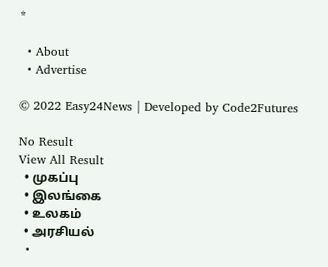*

  • About
  • Advertise

© 2022 Easy24News | Developed by Code2Futures

No Result
View All Result
  • முகப்பு
  • இலங்கை
  • உலகம்
  • அரசியல்
  •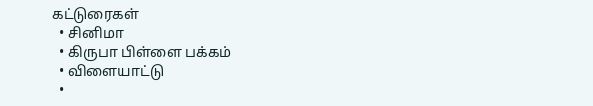கட்டுரைகள்
  • சினிமா
  • கிருபா பிள்ளை பக்கம்
  • விளையாட்டு
  •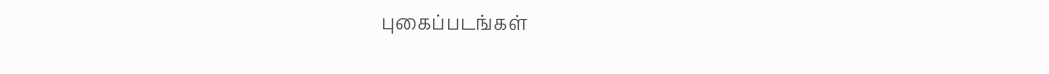புகைப்படங்கள்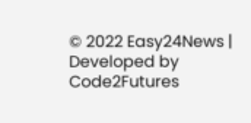© 2022 Easy24News | Developed by Code2Futures